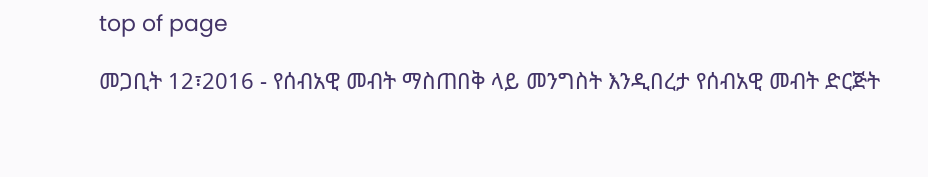top of page

መጋቢት 12፣2016 - የሰብአዊ መብት ማስጠበቅ ላይ መንግስት እንዲበረታ የሰብአዊ መብት ድርጅት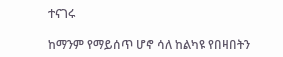ተናገሩ

ከማንም የማይሰጥ ሆኖ ሳለ ከልካዩ የበዛበትን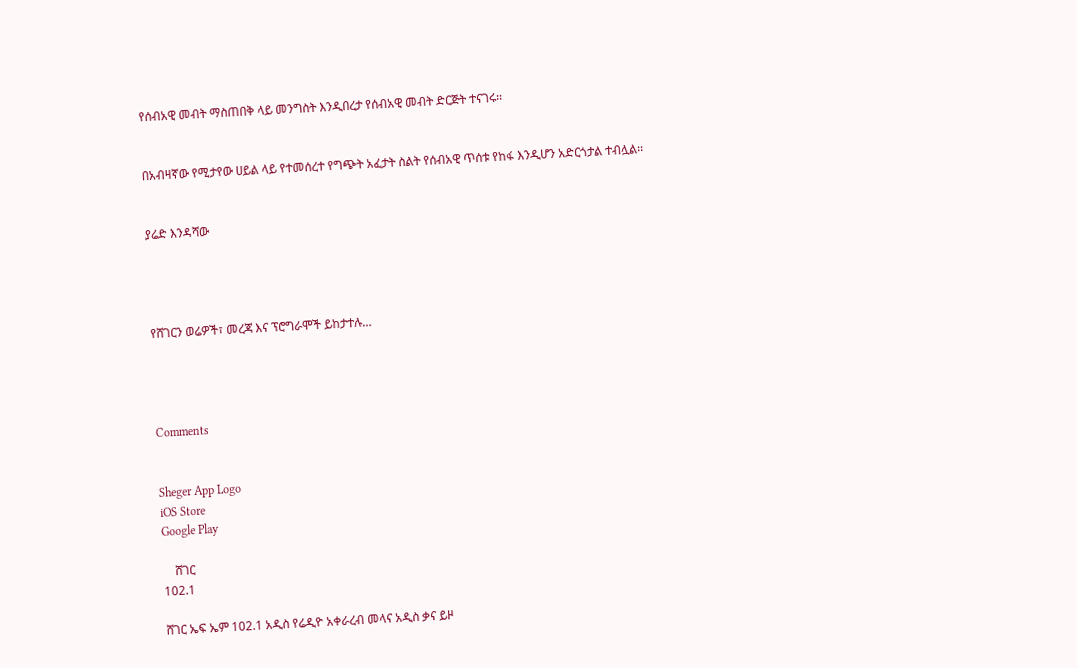የሰብአዊ መብት ማስጠበቅ ላይ መንግስት እንዲበረታ የሰብአዊ መብት ድርጅት ተናገሩ፡፡


በአብዛኛው የሚታየው ሀይል ላይ የተመሰረተ የግጭት አፈታት ስልት የሰብአዊ ጥሰቱ የከፋ እንዲሆን አድርጎታል ተብሏል፡፡


ያሬድ እንዳሻው




የሸገርን ወሬዎች፣ መረጃ እና ፕሮግራሞች ይከታተሉ…




Comments


Sheger App Logo
iOS Store
Google Play

    ሸገር
102.1

ሸገር ኤፍ ኤም 102.1 አዲስ የሬዲዮ አቀራረብ መላና አዲስ ቃና ይዞ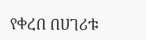የቀረበ በሀገሪቱ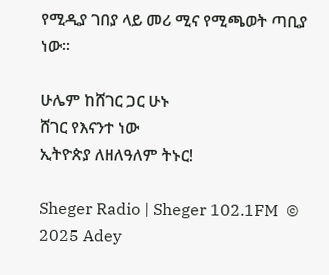የሚዲያ ገበያ ላይ መሪ ሚና የሚጫወት ጣቢያ ነው፡፡

ሁሌም ከሸገር ጋር ሁኑ
ሸገር የእናንተ ነው
ኢትዮጵያ ለዘለዓለም ትኑር!

Sheger Radio | Sheger 102.1FM  © 2025 Adey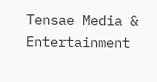Tensae Media & Entertainment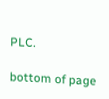PLC.

bottom of page